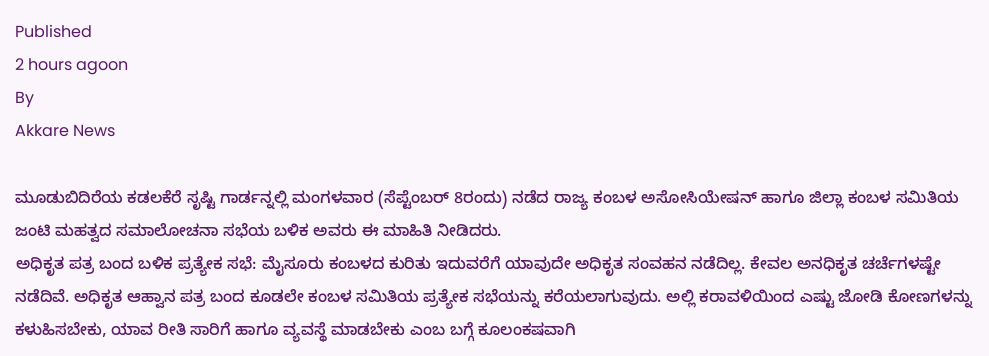Published
2 hours agoon
By
Akkare News

ಮೂಡುಬಿದಿರೆಯ ಕಡಲಕೆರೆ ಸೃಷ್ಟಿ ಗಾರ್ಡನ್ನಲ್ಲಿ ಮಂಗಳವಾರ (ಸೆಪ್ಟೆಂಬರ್ 8ರಂದು) ನಡೆದ ರಾಜ್ಯ ಕಂಬಳ ಅಸೋಸಿಯೇಷನ್ ಹಾಗೂ ಜಿಲ್ಲಾ ಕಂಬಳ ಸಮಿತಿಯ ಜಂಟಿ ಮಹತ್ವದ ಸಮಾಲೋಚನಾ ಸಭೆಯ ಬಳಿಕ ಅವರು ಈ ಮಾಹಿತಿ ನೀಡಿದರು.
ಅಧಿಕೃತ ಪತ್ರ ಬಂದ ಬಳಿಕ ಪ್ರತ್ಯೇಕ ಸಭೆ: ಮೈಸೂರು ಕಂಬಳದ ಕುರಿತು ಇದುವರೆಗೆ ಯಾವುದೇ ಅಧಿಕೃತ ಸಂವಹನ ನಡೆದಿಲ್ಲ. ಕೇವಲ ಅನಧಿಕೃತ ಚರ್ಚೆಗಳಷ್ಟೇ ನಡೆದಿವೆ. ಅಧಿಕೃತ ಆಹ್ವಾನ ಪತ್ರ ಬಂದ ಕೂಡಲೇ ಕಂಬಳ ಸಮಿತಿಯ ಪ್ರತ್ಯೇಕ ಸಭೆಯನ್ನು ಕರೆಯಲಾಗುವುದು. ಅಲ್ಲಿ ಕರಾವಳಿಯಿಂದ ಎಷ್ಟು ಜೋಡಿ ಕೋಣಗಳನ್ನು ಕಳುಹಿಸಬೇಕು, ಯಾವ ರೀತಿ ಸಾರಿಗೆ ಹಾಗೂ ವ್ಯವಸ್ಥೆ ಮಾಡಬೇಕು ಎಂಬ ಬಗ್ಗೆ ಕೂಲಂಕಷವಾಗಿ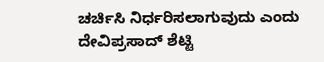ಚರ್ಚಿಸಿ ನಿರ್ಧರಿಸಲಾಗುವುದು ಎಂದು ದೇವಿಪ್ರಸಾದ್ ಶೆಟ್ಟಿ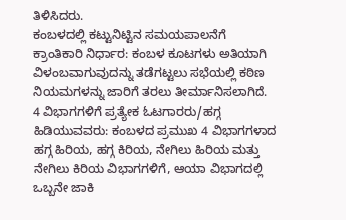ತಿಳಿಸಿದರು.
ಕಂಬಳದಲ್ಲಿ ಕಟ್ಟುನಿಟ್ಟಿನ ಸಮಯಪಾಲನೆಗೆ ಕ್ರಾಂತಿಕಾರಿ ನಿರ್ಧಾರ: ಕಂಬಳ ಕೂಟಗಳು ಅತಿಯಾಗಿ ವಿಳಂಬವಾಗುವುದನ್ನು ತಡೆಗಟ್ಟಲು ಸಭೆಯಲ್ಲಿ ಕಠಿಣ ನಿಯಮಗಳನ್ನು ಜಾರಿಗೆ ತರಲು ತೀರ್ಮಾನಿಸಲಾಗಿದೆ.
4 ವಿಭಾಗಗಳಿಗೆ ಪ್ರತ್ಯೇಕ ಓಟಗಾರರು/ಹಗ್ಗ ಹಿಡಿಯುವವರು: ಕಂಬಳದ ಪ್ರಮುಖ 4 ವಿಭಾಗಗಳಾದ ಹಗ್ಗ ಹಿರಿಯ, ಹಗ್ಗ ಕಿರಿಯ, ನೇಗಿಲು ಹಿರಿಯ ಮತ್ತು ನೇಗಿಲು ಕಿರಿಯ ವಿಭಾಗಗಳಿಗೆ, ಆಯಾ ವಿಭಾಗದಲ್ಲಿ ಒಬ್ಬನೇ ಜಾಕಿ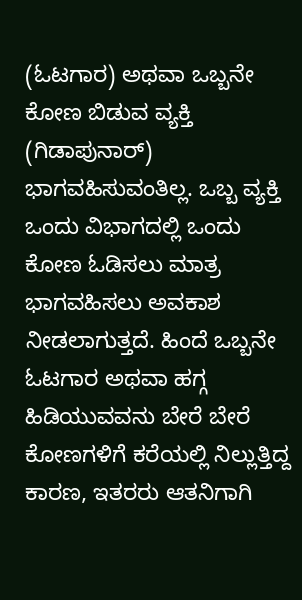(ಓಟಗಾರ) ಅಥವಾ ಒಬ್ಬನೇ ಕೋಣ ಬಿಡುವ ವ್ಯಕ್ತಿ (ಗಿಡಾಪುನಾರ್) ಭಾಗವಹಿಸುವಂತಿಲ್ಲ. ಒಬ್ಬ ವ್ಯಕ್ತಿ ಒಂದು ವಿಭಾಗದಲ್ಲಿ ಒಂದು ಕೋಣ ಓಡಿಸಲು ಮಾತ್ರ ಭಾಗವಹಿಸಲು ಅವಕಾಶ ನೀಡಲಾಗುತ್ತದೆ. ಹಿಂದೆ ಒಬ್ಬನೇ ಓಟಗಾರ ಅಥವಾ ಹಗ್ಗ ಹಿಡಿಯುವವನು ಬೇರೆ ಬೇರೆ ಕೋಣಗಳಿಗೆ ಕರೆಯಲ್ಲಿ ನಿಲ್ಲುತ್ತಿದ್ದ ಕಾರಣ, ಇತರರು ಆತನಿಗಾಗಿ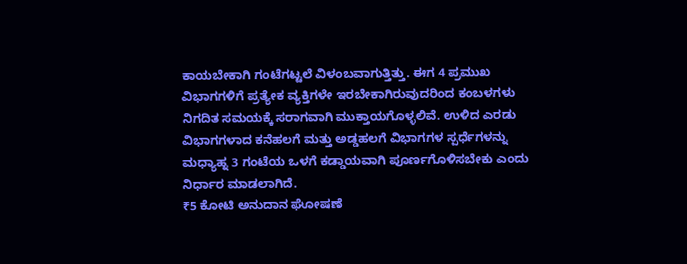ಕಾಯಬೇಕಾಗಿ ಗಂಟೆಗಟ್ಟಲೆ ವಿಳಂಬವಾಗುತ್ತಿತ್ತು. ಈಗ 4 ಪ್ರಮುಖ ವಿಭಾಗಗಳಿಗೆ ಪ್ರತ್ಯೇಕ ವ್ಯಕ್ತಿಗಳೇ ಇರಬೇಕಾಗಿರುವುದರಿಂದ ಕಂಬಳಗಳು ನಿಗದಿತ ಸಮಯಕ್ಕೆ ಸರಾಗವಾಗಿ ಮುಕ್ತಾಯಗೊಳ್ಳಲಿವೆ. ಉಳಿದ ಎರಡು ವಿಭಾಗಗಳಾದ ಕನೆಹಲಗೆ ಮತ್ತು ಅಡ್ಡಹಲಗೆ ವಿಭಾಗಗಳ ಸ್ಪರ್ಧೆಗಳನ್ನು ಮಧ್ಯಾಹ್ನ 3 ಗಂಟೆಯ ಒಳಗೆ ಕಡ್ಡಾಯವಾಗಿ ಪೂರ್ಣಗೊಳಿಸಬೇಕು ಎಂದು ನಿರ್ಧಾರ ಮಾಡಲಾಗಿದೆ.
₹5 ಕೋಟಿ ಅನುದಾನ ಘೋಷಣೆ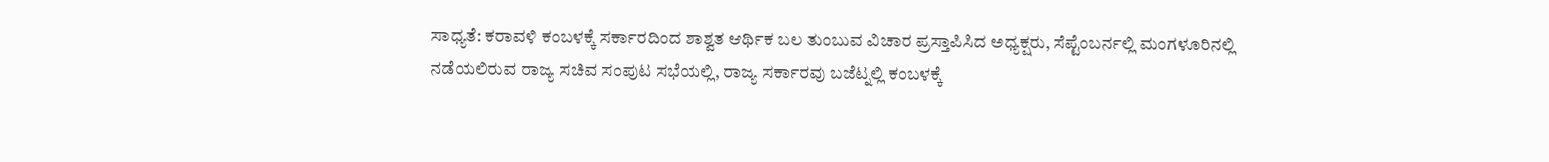ಸಾಧ್ಯತೆ: ಕರಾವಳಿ ಕಂಬಳಕ್ಕೆ ಸರ್ಕಾರದಿಂದ ಶಾಶ್ವತ ಆರ್ಥಿಕ ಬಲ ತುಂಬುವ ವಿಚಾರ ಪ್ರಸ್ತಾಪಿಸಿದ ಅಧ್ಯಕ್ಷರು, ಸೆಪ್ಟೆಂಬರ್ನಲ್ಲಿ ಮಂಗಳೂರಿನಲ್ಲಿ ನಡೆಯಲಿರುವ ರಾಜ್ಯ ಸಚಿವ ಸಂಪುಟ ಸಭೆಯಲ್ಲಿ, ರಾಜ್ಯ ಸರ್ಕಾರವು ಬಜೆಟ್ನಲ್ಲಿ ಕಂಬಳಕ್ಕೆ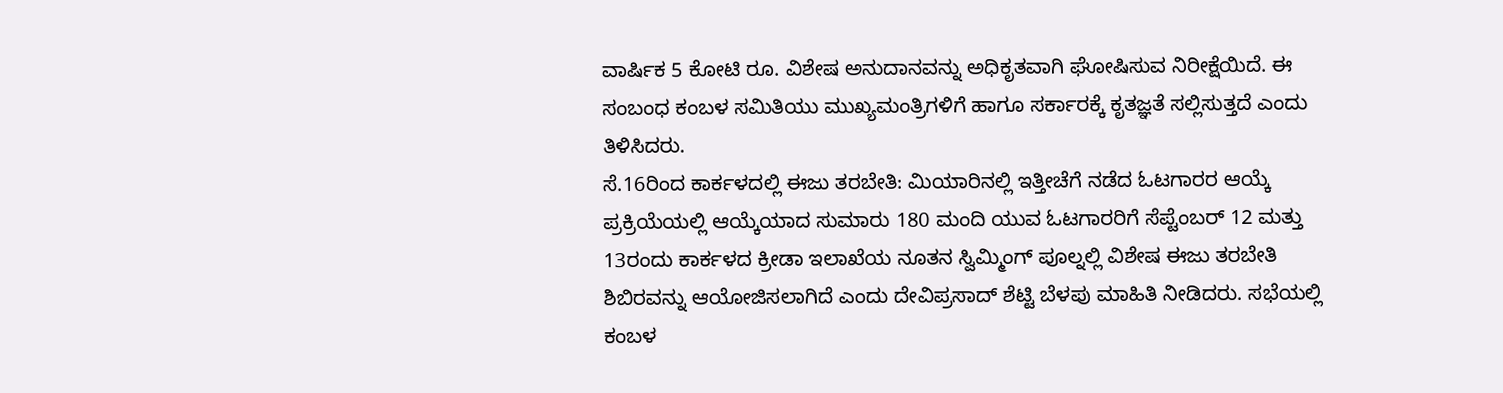ವಾರ್ಷಿಕ 5 ಕೋಟಿ ರೂ. ವಿಶೇಷ ಅನುದಾನವನ್ನು ಅಧಿಕೃತವಾಗಿ ಘೋಷಿಸುವ ನಿರೀಕ್ಷೆಯಿದೆ. ಈ ಸಂಬಂಧ ಕಂಬಳ ಸಮಿತಿಯು ಮುಖ್ಯಮಂತ್ರಿಗಳಿಗೆ ಹಾಗೂ ಸರ್ಕಾರಕ್ಕೆ ಕೃತಜ್ಞತೆ ಸಲ್ಲಿಸುತ್ತದೆ ಎಂದು ತಿಳಿಸಿದರು.
ಸೆ.16ರಿಂದ ಕಾರ್ಕಳದಲ್ಲಿ ಈಜು ತರಬೇತಿ: ಮಿಯಾರಿನಲ್ಲಿ ಇತ್ತೀಚೆಗೆ ನಡೆದ ಓಟಗಾರರ ಆಯ್ಕೆ ಪ್ರಕ್ರಿಯೆಯಲ್ಲಿ ಆಯ್ಕೆಯಾದ ಸುಮಾರು 180 ಮಂದಿ ಯುವ ಓಟಗಾರರಿಗೆ ಸೆಪ್ಟೆಂಬರ್ 12 ಮತ್ತು 13ರಂದು ಕಾರ್ಕಳದ ಕ್ರೀಡಾ ಇಲಾಖೆಯ ನೂತನ ಸ್ವಿಮ್ಮಿಂಗ್ ಪೂಲ್ನಲ್ಲಿ ವಿಶೇಷ ಈಜು ತರಬೇತಿ ಶಿಬಿರವನ್ನು ಆಯೋಜಿಸಲಾಗಿದೆ ಎಂದು ದೇವಿಪ್ರಸಾದ್ ಶೆಟ್ಟಿ ಬೆಳಪು ಮಾಹಿತಿ ನೀಡಿದರು. ಸಭೆಯಲ್ಲಿ ಕಂಬಳ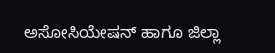ಅಸೋಸಿಯೇಷನ್ ಹಾಗೂ ಜಿಲ್ಲಾ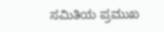ಸಮಿತಿಯ ಪ್ರಮುಖ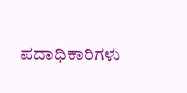ಪದಾಧಿಕಾರಿಗಳು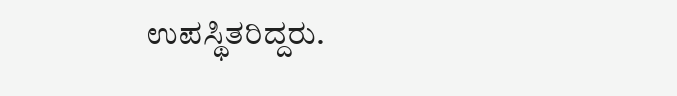ಉಪಸ್ಥಿತರಿದ್ದರು.